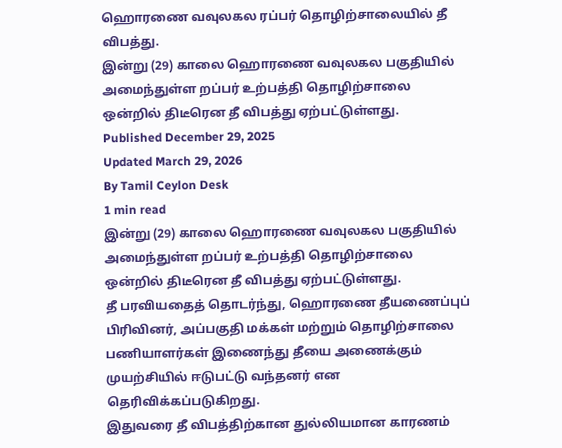ஹொரணை வவுலகல ரப்பர் தொழிற்சாலையில் தீ விபத்து.
இன்று (29) காலை ஹொரணை வவுலகல பகுதியில் அமைந்துள்ள றப்பர் உற்பத்தி தொழிற்சாலை ஒன்றில் திடீரென தீ விபத்து ஏற்பட்டுள்ளது.
Published December 29, 2025
Updated March 29, 2026
By Tamil Ceylon Desk
1 min read
இன்று (29) காலை ஹொரணை வவுலகல பகுதியில் அமைந்துள்ள றப்பர் உற்பத்தி தொழிற்சாலை ஒன்றில் திடீரென தீ விபத்து ஏற்பட்டுள்ளது.
தீ பரவியதைத் தொடர்ந்து, ஹொரணை தீயணைப்புப் பிரிவினர், அப்பகுதி மக்கள் மற்றும் தொழிற்சாலை பணியாளர்கள் இணைந்து தீயை அணைக்கும் முயற்சியில் ஈடுபட்டு வந்தனர் என தெரிவிக்கப்படுகிறது.
இதுவரை தீ விபத்திற்கான துல்லியமான காரணம்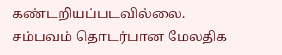கண்டறியப்படவில்லை. சம்பவம் தொடர்பான மேலதிக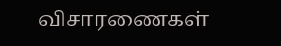விசாரணைகள்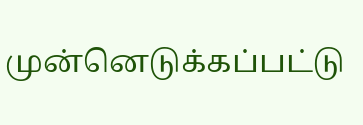முன்னெடுக்கப்பட்டு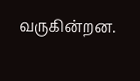வருகின்றன.